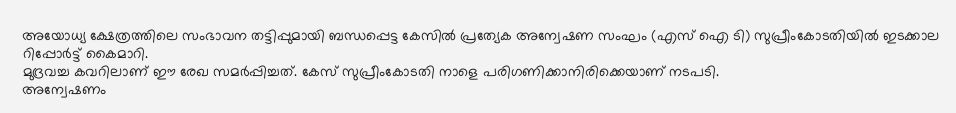അയോധ്യ ക്ഷേത്രത്തിലെ സംഭാവന തട്ടിപ്പുമായി ബന്ധപ്പെട്ട കേസിൽ പ്രത്യേക അന്വേഷണ സംഘം (എസ് ഐ ടി) സുപ്രീംകോടതിയിൽ ഇടക്കാല റിപ്പോർട്ട് കൈമാറി.
മുദ്രവച്ച കവറിലാണ് ഈ രേഖ സമർപ്പിച്ചത്. കേസ് സുപ്രീംകോടതി നാളെ പരിഗണിക്കാനിരിക്കെയാണ് നടപടി.
അന്വേഷണം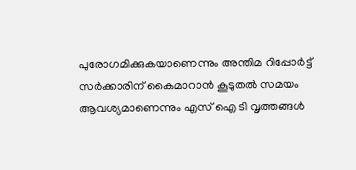പുരോഗമിക്കുകയാണെന്നും അന്തിമ റിപ്പോർട്ട് സർക്കാരിന് കൈമാറാൻ കൂടുതൽ സമയം ആവശ്യമാണെന്നും എസ് ഐ ടി വൃത്തങ്ങൾ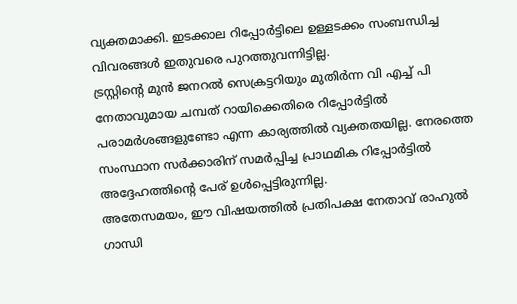വ്യക്തമാക്കി. ഇടക്കാല റിപ്പോർട്ടിലെ ഉള്ളടക്കം സംബന്ധിച്ച വിവരങ്ങൾ ഇതുവരെ പുറത്തുവന്നിട്ടില്ല.
ട്രസ്റ്റിന്റെ മുൻ ജനറൽ സെക്രട്ടറിയും മുതിർന്ന വി എച്ച് പി നേതാവുമായ ചമ്പത് റായിക്കെതിരെ റിപ്പോർട്ടിൽ പരാമർശങ്ങളുണ്ടോ എന്ന കാര്യത്തിൽ വ്യക്തതയില്ല. നേരത്തെ സംസ്ഥാന സർക്കാരിന് സമർപ്പിച്ച പ്രാഥമിക റിപ്പോർട്ടിൽ അദ്ദേഹത്തിന്റെ പേര് ഉൾപ്പെട്ടിരുന്നില്ല.
അതേസമയം, ഈ വിഷയത്തിൽ പ്രതിപക്ഷ നേതാവ് രാഹുൽ ഗാന്ധി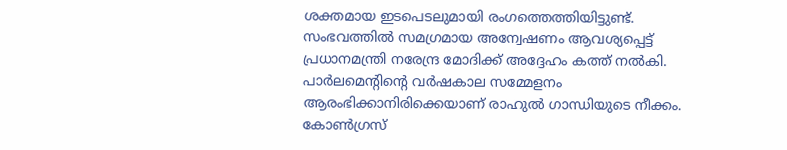ശക്തമായ ഇടപെടലുമായി രംഗത്തെത്തിയിട്ടുണ്ട്. സംഭവത്തിൽ സമഗ്രമായ അന്വേഷണം ആവശ്യപ്പെട്ട് പ്രധാനമന്ത്രി നരേന്ദ്ര മോദിക്ക് അദ്ദേഹം കത്ത് നൽകി.
പാർലമെന്റിന്റെ വർഷകാല സമ്മേളനം ആരംഭിക്കാനിരിക്കെയാണ് രാഹുൽ ഗാന്ധിയുടെ നീക്കം. കോൺഗ്രസ്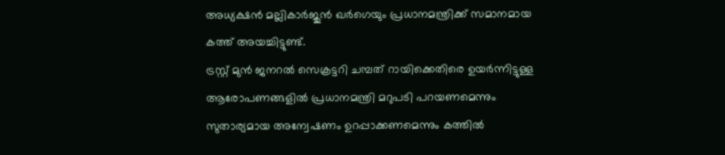അധ്യക്ഷൻ മല്ലികാർജുൻ ഖർഗെയും പ്രധാനമന്ത്രിക്ക് സമാനമായ കത്ത് അയച്ചിട്ടുണ്ട്.
ട്രസ്റ്റ് മുൻ ജനറൽ സെക്രട്ടറി ചമ്പത് റായിക്കെതിരെ ഉയർന്നിട്ടുള്ള ആരോപണങ്ങളിൽ പ്രധാനമന്ത്രി മറുപടി പറയണമെന്നും സുതാര്യമായ അന്വേഷണം ഉറപ്പാക്കണമെന്നും കത്തിൽ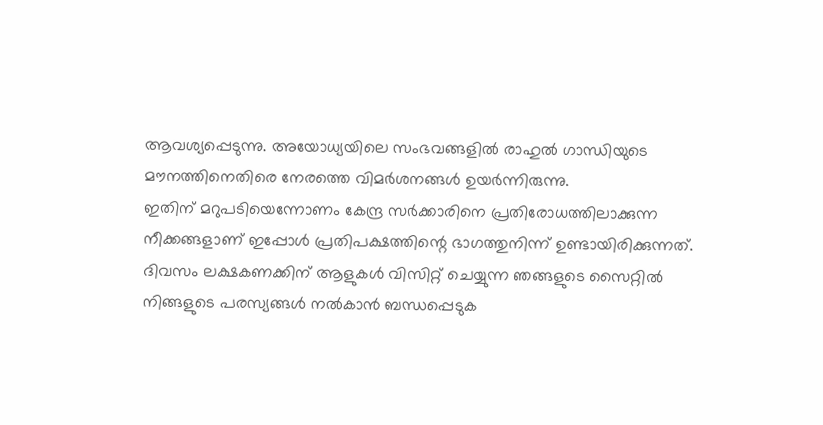ആവശ്യപ്പെടുന്നു. അയോധ്യയിലെ സംഭവങ്ങളിൽ രാഹുൽ ഗാന്ധിയുടെ മൗനത്തിനെതിരെ നേരത്തെ വിമർശനങ്ങൾ ഉയർന്നിരുന്നു.
ഇതിന് മറുപടിയെന്നോണം കേന്ദ്ര സർക്കാരിനെ പ്രതിരോധത്തിലാക്കുന്ന നീക്കങ്ങളാണ് ഇപ്പോൾ പ്രതിപക്ഷത്തിന്റെ ഭാഗത്തുനിന്ന് ഉണ്ടായിരിക്കുന്നത്.
ദിവസം ലക്ഷകണക്കിന് ആളുകൾ വിസിറ്റ് ചെയ്യുന്ന ഞങ്ങളുടെ സൈറ്റിൽ നിങ്ങളുടെ പരസ്യങ്ങൾ നൽകാൻ ബന്ധപ്പെടുക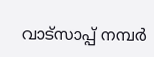വാട്സാപ്പ് നമ്പർ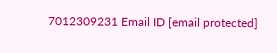7012309231 Email ID [email protected]